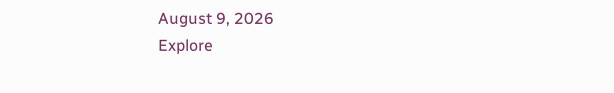August 9, 2026
Explore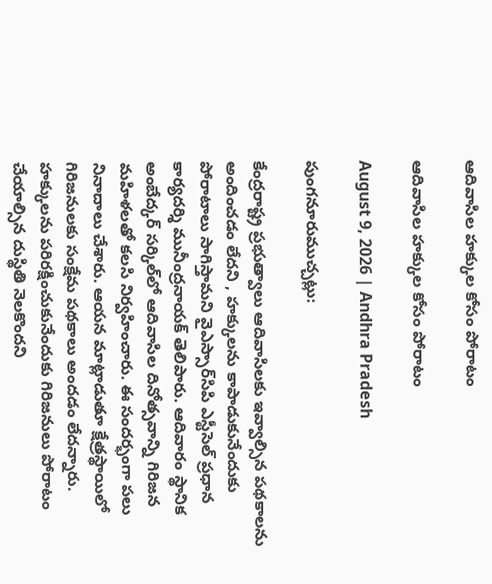ఆదివాసిల హక్కుల కోసం పోరాటం

ఆదివాసిల హక్కుల కోసం పోరాటం

August 9, 2026 | Andhra Pradesh

పుంగనూరుముచ్చట్లు:

కేంద్రరాష్ట్ర ప్రభుత్వాలు ఆదివాసిలకు ఇవ్వాల్సిన పథకాలను అందించడం లేదని , హక్కులను కాపాడుకునేందుకు పోరాటాలు సాగిస్తామని వైఎస్సార్‌సిపి ఎస్టీసెల్‌ ప్రధాన కార్యదర్శి మునీంద్రనాయక్‌ తెలిపారు. ఆదివారం స్థానిక అంబేద్కర్‌ సర్కిల్‌లో ఆదివాసిల దినోత్సవాన్ని గిరిజన మహిళలతో కలసి నిర్వహించారు. ఈ సందర్భంగా పలు నినాదాలు చేశారు. ఆయన మాట్లాడుతూ క్షేత్రస్థాయిలో గిరిజనులకు సంక్షేమ పథకాలు అందడం లేదన్నారు. హక్కులను పరిరక్షించుకునేందుకు గిరిజనులు పోరాటం చేయాల్సిన దుస్థితి నెలకొందని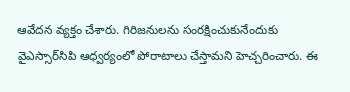ఆవేదన వ్యక్తం చేశారు. గిరిజనులను సంరక్షించుకునేందుకు వైఎస్సార్‌సిపి ఆధ్వర్యంలో పోరాటాలు చేస్తామని హెచ్చరించారు. ఈ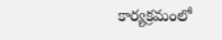కార్యక్రమంలో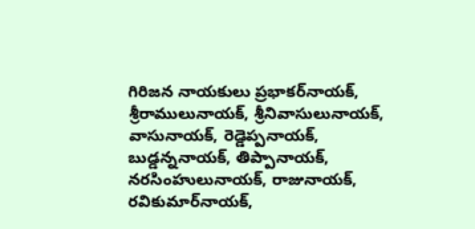గిరిజన నాయకులు ప్రభాకర్‌నాయక్‌, శ్రీరాములునాయక్‌, శ్రీనివాసులునాయక్‌, వాసునాయక్‌, రెడ్డెప్పనాయక్‌, బుడ్డన్ననాయక్‌, తిప్పానాయక్‌, నరసింహులునాయక్‌, రాజునాయక్‌, రవికుమార్‌నాయక్‌,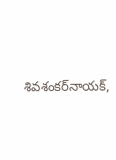శివశంకర్‌నాయక్‌,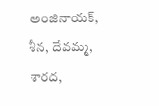అంజినాయక్‌, శీన, దేవమ్మ, శారద,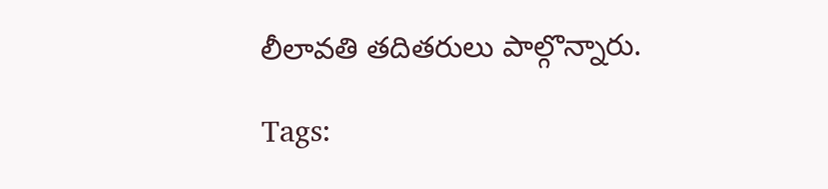లీలావతి తదితరులు పాల్గొన్నారు.

Tags: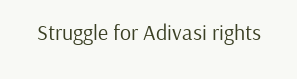Struggle for Adivasi rights